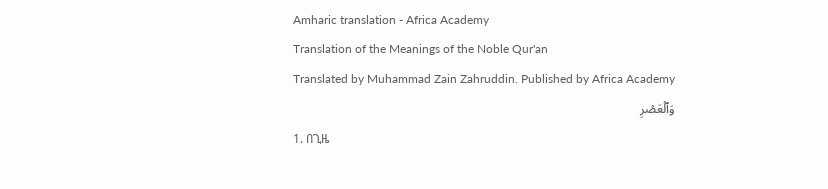Amharic translation - Africa Academy
Translation of the Meanings of the Noble Qur'an
Translated by Muhammad Zain Zahruddin. Published by Africa Academy
وَٱلۡعَصۡرِ
1. በጊዜ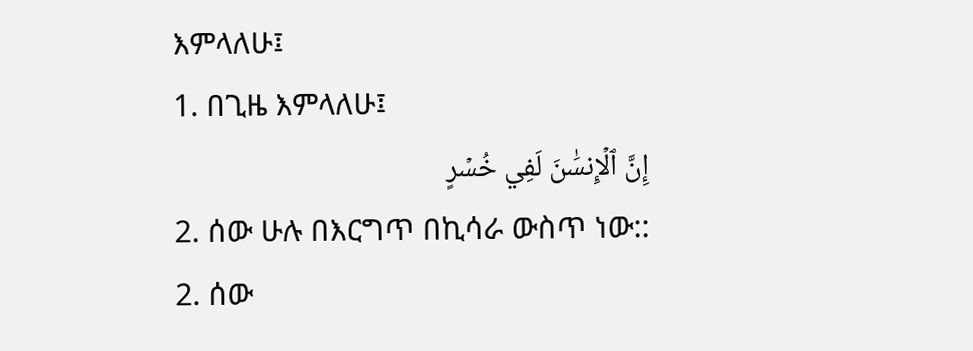እምላለሁ፤
1. በጊዜ እምላለሁ፤
إِنَّ ٱلۡإِنسَٰنَ لَفِي خُسۡرٍ
2. ሰው ሁሉ በእርግጥ በኪሳራ ውስጥ ነው::
2. ሰው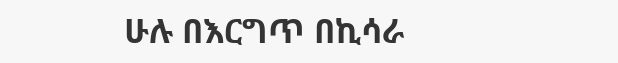ሁሉ በእርግጥ በኪሳራ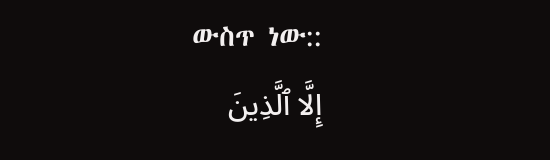ውስጥ ነው::
إِلَّا ٱلَّذِينَ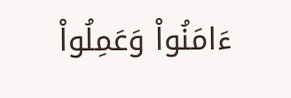ءَامَنُواْ وَعَمِلُواْ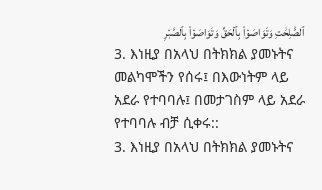ٱلصَّٰلِحَٰتِ وَتَوَاصَوۡاْ بِٱلۡحَقِّ وَتَوَاصَوۡاْ بِٱلصَّبۡرِ
3. እነዚያ በአላህ በትክክል ያመኑትና መልካሞችን የሰሩ፤ በእውነትም ላይ አደራ የተባባሉ፤ በመታገስም ላይ አደራ የተባባሉ ብቻ ሲቀሩ::
3. እነዚያ በአላህ በትክክል ያመኑትና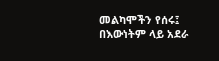መልካሞችን የሰሩ፤ በእውነትም ላይ አደራ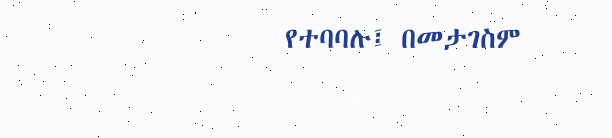የተባባሉ፤ በመታገስም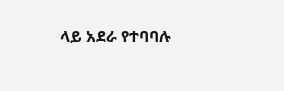ላይ አደራ የተባባሉ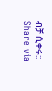ብቻ ሲቀሩ::
Share via